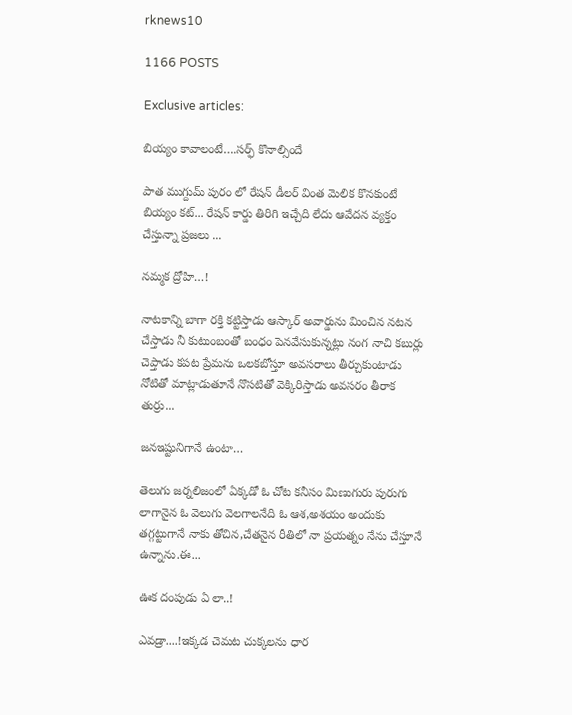rknews10

1166 POSTS

Exclusive articles:

బియ్యం కావాలంటే….సర్ఫ్ కొనాల్సిందే

పాత ముగ్దుమ్ పురం లో రేషన్ డీలర్ వింత మెలిక కొనకుంటే బియ్యం కట్... రేషన్ కార్డు తిరిగి ఇచ్చేది లేదు ఆవేదన వ్యక్తం చేస్తున్నా ప్రజలు ...

నమ్మక ద్రోహి…!

నాటకాన్ని బాగా రక్తి కట్టిస్తాడు ఆస్కార్ అవార్డును మించిన నటన చేస్తాడు నీ కుటుంబంతో బంధం పెనవేసుకున్నట్లు నంగ నాచి కబుర్లు చెప్తాడు కపట ప్రేమను ఒలకబోస్తూ అవసరాలు తీర్చుకుంటాడు నోటితో మాట్లాడుతూనే నొసటితో వెక్కిరిస్తాడు అవసరం తీరాక తుర్రు...

జనఇష్టునిగానే ఉంటా…

తెలుగు జర్నలిజంలో ఏక్కడో ఓ చోట కనీసం మిణుగురు పురుగు లాగానైన ఓ వెలుగు వెలగాలనేది ఓ ఆశ,అశయం అందుకు తగ్గట్టుగానే నాకు తోచిన,చేతనైన రీతిలో నా ప్రయత్నం నేను చేస్తూనే ఉన్నాను.ఈ...

ఊక దంపుడు ఏ లా..!

ఎవడ్రా....!ఇక్కడ చెమట చుక్కలను ధార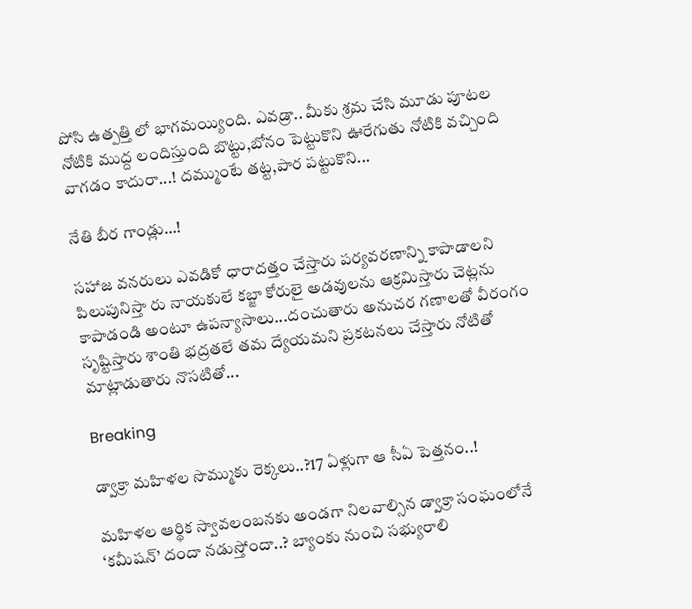పోసి ఉత్పత్తి లో భాగమయ్యింది. ఎవడ్రా.. మీకు శ్రమ చేసి మూడు పూటల నోటికి ముద్ద లందిస్తుంది బొట్టు,బోనం పెట్టుకొని ఊరేగుతు నోటికి వచ్చింది వాగడం కాదురా...! దమ్ముంటే తట్ట,పార పట్టుకొని...

నేతి బీర గాండ్లు…!

సహాజ వనరులు ఎవడికో ధారాదత్తం చేస్తారు పర్యవరణాన్ని కాపాడాలని పిలుపునిస్తా రు నాయకులే కబ్జా కోరులై అడవులను ఆక్రమిస్తారు చెట్లను కాపాడండి అంటూ ఉపన్యాసాలు...దంచుతారు అనుచర గణాలతో వీరంగం సృష్టిస్తారు శాంతి భద్రతలే తమ ద్యేయమని ప్రకటనలు చేస్తారు నోటితో మాట్లాడుతారు నొసటితో...

Breaking

డ్వాక్రా మహిళల సొమ్ముకు రెక్కలు..?17 ఏళ్లుగా ఆ సీఏ పెత్తనం..!

మహిళల ఆర్థిక స్వావలంబనకు అండగా నిలవాల్సిన డ్వాక్రా సంఘంలోనే ‘కమీషన్’ దందా నడుస్తోందా..? బ్యాంకు నుంచి సభ్యురాలి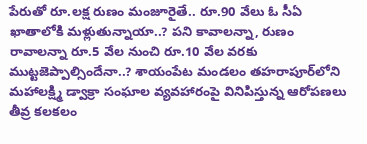పేరుతో రూ.లక్ష రుణం మంజూరైతే.. రూ.90 వేలు ఓ సీఏ ఖాతాలోకి మళ్లుతున్నాయా..? పని కావాలన్నా, రుణం రావాలన్నా రూ.5 వేల నుంచి రూ.10 వేల వరకు ముట్టజెప్పాల్సిందేనా..? శాయంపేట మండలం తహరాపూర్‌లోని మహాలక్ష్మి డ్వాక్రా సంఘాల వ్యవహారంపై వినిపిస్తున్న ఆరోపణలు తీవ్ర కలకలం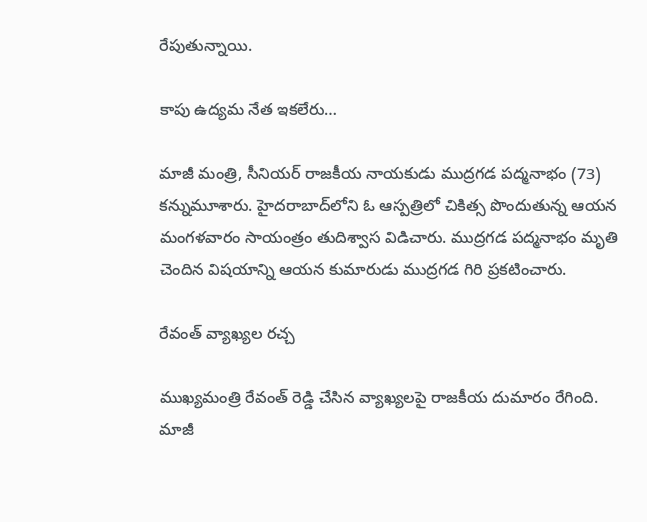రేపుతున్నాయి.

కాపు ఉద్యమ నేత ఇకలేరు…

మాజీ మంత్రి, సీనియర్ రాజకీయ నాయకుడు ముద్రగడ పద్మనాభం (73) కన్నుమూశారు. హైదరాబాద్‌లోని ఓ ఆస్పత్రిలో చికిత్స పొందుతున్న ఆయన మంగళవారం సాయంత్రం తుదిశ్వాస విడిచారు. ముద్రగడ పద్మనాభం మృతి చెందిన విషయాన్ని ఆయన కుమారుడు ముద్రగడ గిరి ప్రకటించారు.

రేవంత్ వ్యాఖ్యల రచ్చ

ముఖ్యమంత్రి రేవంత్ రెడ్డి చేసిన వ్యాఖ్యలపై రాజకీయ దుమారం రేగింది. మాజీ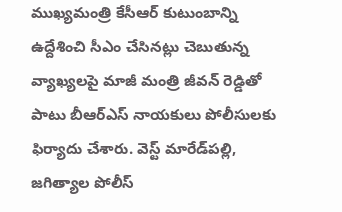ముఖ్యమంత్రి కేసీఆర్ కుటుంబాన్ని ఉద్దేశించి సీఎం చేసినట్లు చెబుతున్న వ్యాఖ్యలపై మాజీ మంత్రి జీవన్ రెడ్డితో పాటు బీఆర్ఎస్ నాయకులు పోలీసులకు ఫిర్యాదు చేశారు. వెస్ట్ మారేడ్‌పల్లి, జగిత్యాల పోలీస్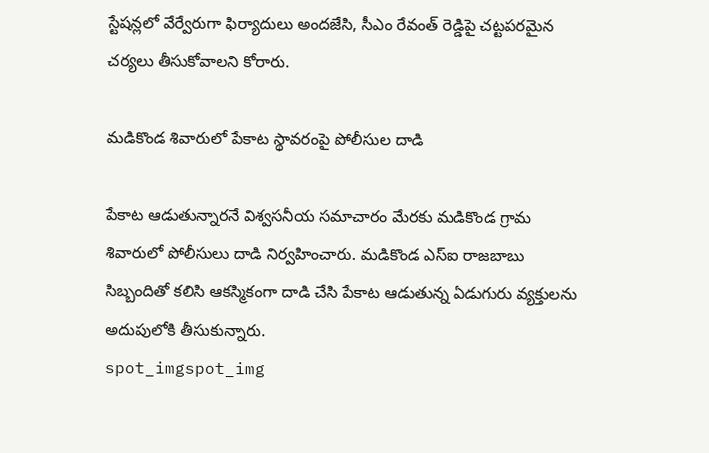స్టేషన్లలో వేర్వేరుగా ఫిర్యాదులు అందజేసి, సీఎం రేవంత్ రెడ్డిపై చట్టపరమైన చర్యలు తీసుకోవాలని కోరారు.

మడికొండ శివారులో పేకాట స్థావరంపై పోలీసుల దాడి

పేకాట ఆడుతున్నారనే విశ్వసనీయ సమాచారం మేరకు మడికొండ గ్రామ శివారులో పోలీసులు దాడి నిర్వహించారు. మడికొండ ఎస్‌ఐ రాజబాబు సిబ్బందితో కలిసి ఆకస్మికంగా దాడి చేసి పేకాట ఆడుతున్న ఏడుగురు వ్యక్తులను అదుపులోకి తీసుకున్నారు.
spot_imgspot_img